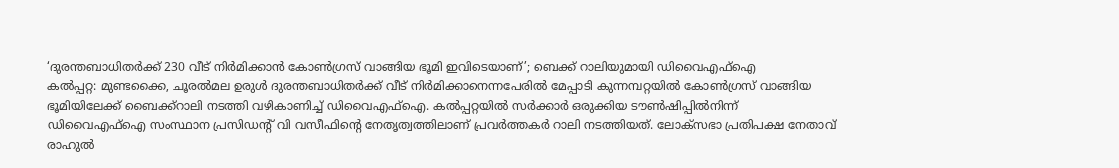‘ദുരന്തബാധിതർക്ക് 230 വീട് നിർമിക്കാൻ കോൺഗ്രസ് വാങ്ങിയ ഭൂമി ഇവിടെയാണ്’; ബെക്ക് റാലിയുമായി ഡിവൈഎഫ്ഐ
കൽപ്പറ്റ: മുണ്ടക്കൈ, ചൂരൽമല ഉരുൾ ദുരന്തബാധിതർക്ക് വീട് നിർമിക്കാനെന്നപേരിൽ മേപ്പാടി കുന്നമ്പറ്റയിൽ കോൺഗ്രസ് വാങ്ങിയ ഭൂമിയിലേക്ക് ബൈക്ക്റാലി നടത്തി വഴികാണിച്ച് ഡിവൈഎഫ്ഐ. കൽപ്പറ്റയിൽ സർക്കാർ ഒരുക്കിയ ടൗൺഷിപ്പിൽനിന്ന് ഡിവൈഎഫ്ഐ സംസ്ഥാന പ്രസിഡന്റ് വി വസീഫിന്റെ നേതൃത്വത്തിലാണ് പ്രവർത്തകർ റാലി നടത്തിയത്. ലോക്സഭാ പ്രതിപക്ഷ നേതാവ് രാഹുൽ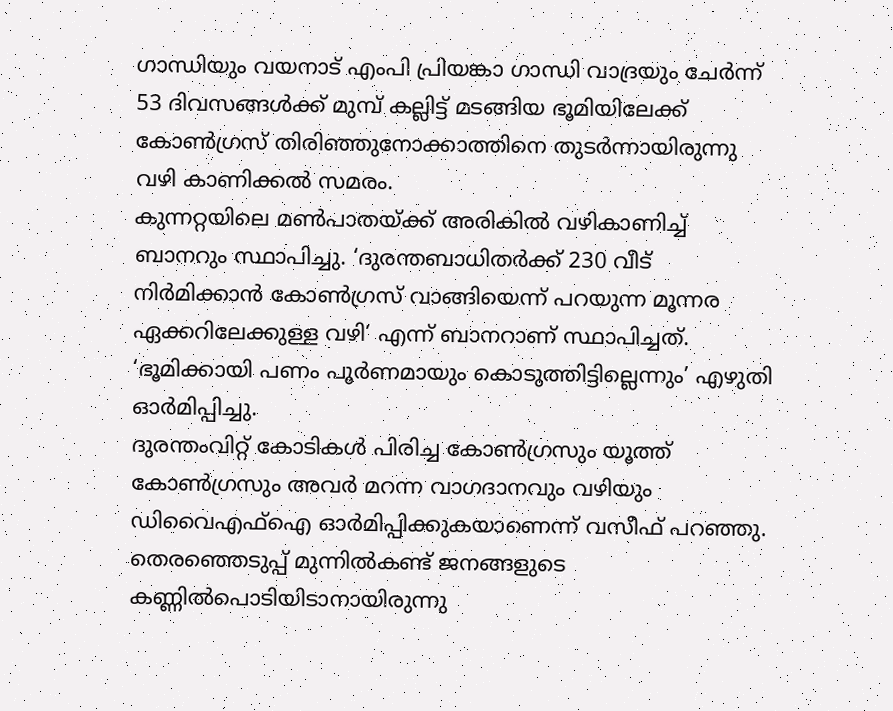ഗാന്ധിയും വയനാട് എംപി പ്രിയങ്കാ ഗാന്ധി വാദ്രയും ചേർന്ന് 53 ദിവസങ്ങൾക്ക് മുമ്പ് കല്ലിട്ട് മടങ്ങിയ ഭൂമിയിലേക്ക് കോൺഗ്രസ് തിരിഞ്ഞുനോക്കാത്തിനെ തുടർന്നായിരുന്നു വഴി കാണിക്കൽ സമരം.
കുന്നറ്റയിലെ മൺപാതയ്ക്ക് അരികിൽ വഴികാണിച്ച് ബാനറും സ്ഥാപിച്ചു. ‘ദുരന്തബാധിതർക്ക് 230 വീട് നിർമിക്കാൻ കോൺഗ്രസ് വാങ്ങിയെന്ന് പറയുന്ന മൂന്നര ഏക്കറിലേക്കുള്ള വഴി’ എന്ന് ബാനറാണ് സ്ഥാപിച്ചത്. ‘ഭൂമിക്കായി പണം പൂർണമായും കൊടുത്തിട്ടില്ലെന്നും’ എഴുതി ഓർമിപ്പിച്ചു.
ദുരന്തംവിറ്റ് കോടികൾ പിരിച്ച കോൺഗ്രസും യൂത്ത് കോൺഗ്രസും അവർ മറന്ന വാഗദാനവും വഴിയും ഡിവൈഎഫ്ഐ ഓർമിപ്പിക്കുകയാണെന്ന് വസീഫ് പറഞ്ഞു.
തെരഞ്ഞെടുപ്പ് മുന്നിൽകണ്ട് ജനങ്ങളുടെ കണ്ണിൽപൊടിയിടാനായിരുന്നു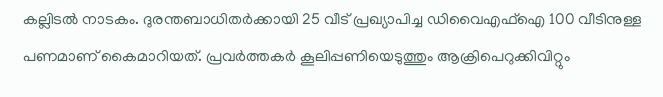കല്ലിടൽ നാടകം. ദുരന്തബാധിതർക്കായി 25 വീട് പ്രഖ്യാപിച്ച ഡിവൈഎഫ്ഐ 100 വീടിനുള്ള പണമാണ് കൈമാറിയത്. പ്രവർത്തകർ കൂലിപ്പണിയെടുത്തും ആക്രിപെറുക്കിവിറ്റും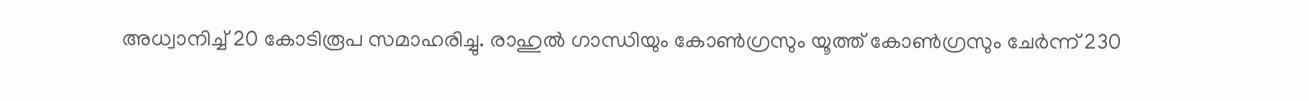അധ്വാനിച്ച് 20 കോടിരൂപ സമാഹരിച്ചു. രാഹുൽ ഗാന്ധിയും കോൺഗ്രസും യൂത്ത് കോൺഗ്രസും ചേർന്ന് 230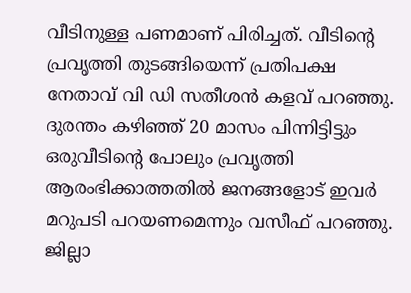വീടിനുള്ള പണമാണ് പിരിച്ചത്. വീടിന്റെ പ്രവൃത്തി തുടങ്ങിയെന്ന് പ്രതിപക്ഷ നേതാവ് വി ഡി സതീശൻ കളവ് പറഞ്ഞു. ദുരന്തം കഴിഞ്ഞ് 20 മാസം പിന്നിട്ടിട്ടും ഒരുവീടിന്റെ പോലും പ്രവൃത്തി ആരംഭിക്കാത്തതിൽ ജനങ്ങളോട് ഇവർ മറുപടി പറയണമെന്നും വസീഫ് പറഞ്ഞു.
ജില്ലാ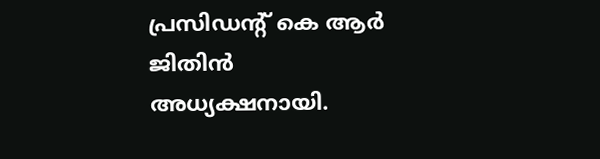പ്രസിഡന്റ് കെ ആർ ജിതിൻ അധ്യക്ഷനായി.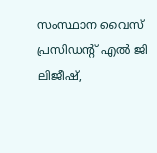സംസ്ഥാന വൈസ് പ്രസിഡന്റ് എൽ ജി ലിജീഷ്,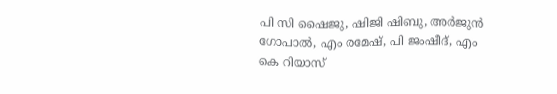പി സി ഷൈജു, ഷിജി ഷിബു, അർജുൻ ഗോപാൽ, എം രമേഷ്, പി ജംഷീദ്, എം കെ റിയാസ്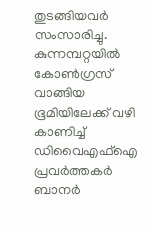തുടങ്ങിയവർ സംസാരിച്ചു. കുന്നമ്പറ്റയിൽ കോൺഗ്രസ് വാങ്ങിയ ഭൂമിയിലേക്ക് വഴി കാണിച്ച് ഡിവൈഎഫ്ഐ പ്രവർത്തകർ ബാനർ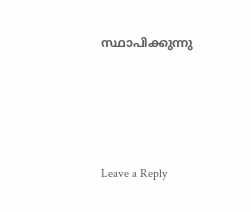സ്ഥാപിക്കുന്നു





Leave a Reply